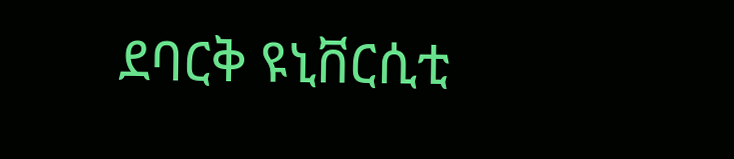ደባርቅ ዩኒቨርሲቲ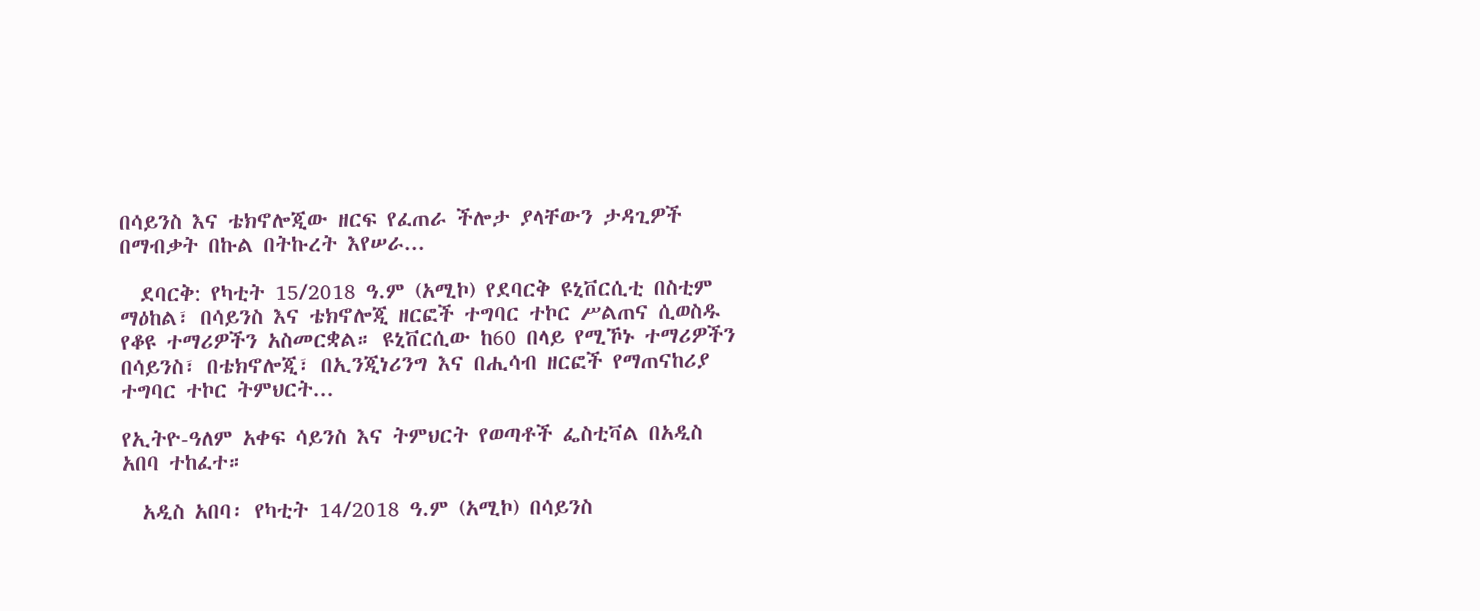በሳይንስ እና ቴክኖሎጂው ዘርፍ የፈጠራ ችሎታ ያላቸውን ታዳጊዎች በማብቃት በኩል በትኩረት እየሠራ...

  ደባርቅ: የካቲት 15/2018 ዓ.ም (አሚኮ) የደባርቅ ዩኒቨርሲቲ በስቲም ማዕከል፣ በሳይንስ እና ቴክኖሎጂ ዘርፎች ተግባር ተኮር ሥልጠና ሲወስዱ የቆዩ ተማሪዎችን አስመርቋል። ዩኒቨርሲው ከ60 በላይ የሚኾኑ ተማሪዎችን በሳይንስ፣ በቴክኖሎጂ፣ በኢንጂነሪንግ እና በሒሳብ ዘርፎች የማጠናከሪያ ተግባር ተኮር ትምህርት...

የኢትዮ-ዓለም አቀፍ ሳይንስ እና ትምህርት የወጣቶች ፌስቲቫል በአዲስ አበባ ተከፈተ።

  አዲስ አበባ፡ የካቲት 14/2018 ዓ.ም (አሚኮ) በሳይንስ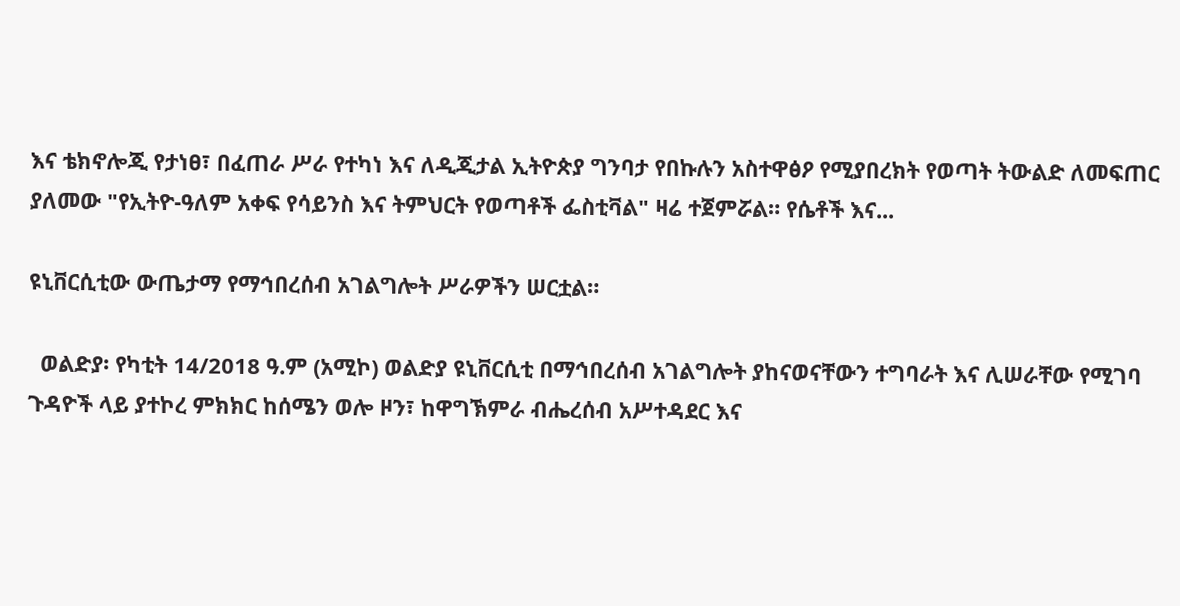እና ቴክኖሎጂ የታነፀ፣ በፈጠራ ሥራ የተካነ እና ለዲጂታል ኢትዮጵያ ግንባታ የበኩሉን አስተዋፅዖ የሚያበረክት የወጣት ትውልድ ለመፍጠር ያለመው "የኢትዮ-ዓለም አቀፍ የሳይንስ እና ትምህርት የወጣቶች ፌስቲቫል" ዛሬ ተጀምሯል። የሴቶች እና...

ዩኒቨርሲቲው ውጤታማ የማኅበረሰብ አገልግሎት ሥራዎችን ሠርቷል።

  ወልድያ፡ የካቲት 14/2018 ዓ.ም (አሚኮ) ወልድያ ዩኒቨርሲቲ በማኅበረሰብ አገልግሎት ያከናወናቸውን ተግባራት እና ሊሠራቸው የሚገባ ጉዳዮች ላይ ያተኮረ ምክክር ከሰሜን ወሎ ዞን፣ ከዋግኽምራ ብሔረሰብ አሥተዳደር እና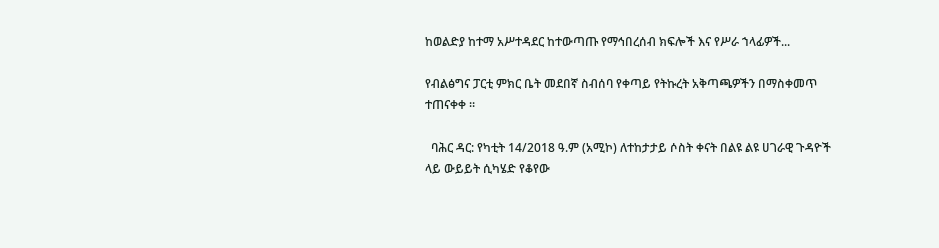ከወልድያ ከተማ አሥተዳደር ከተውጣጡ የማኅበረሰብ ክፍሎች እና የሥራ ኀላፊዎች...

የብልፅግና ፓርቲ ምክር ቤት መደበኛ ስብሰባ የቀጣይ የትኩረት አቅጣጫዎችን በማስቀመጥ ተጠናቀቀ ።

  ባሕር ዳር: የካቲት 14/2018 ዓ.ም (አሚኮ) ለተከታታይ ሶስት ቀናት በልዩ ልዩ ሀገራዊ ጉዳዮች ላይ ውይይት ሲካሄድ የቆየው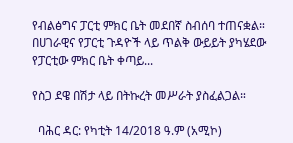የብልፅግና ፓርቲ ምክር ቤት መደበኛ ስብሰባ ተጠናቋል። በሀገራዊና የፓርቲ ጉዳዮች ላይ ጥልቅ ውይይት ያካሄደው የፓርቲው ምክር ቤት ቀጣይ...

የስጋ ደዌ በሽታ ላይ በትኩረት መሥራት ያስፈልጋል።

  ባሕር ዳር: የካቲት 14/2018 ዓ.ም (አሚኮ)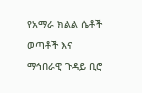የአማራ ክልል ሴቶች ወጣቶች እና ማኅበራዊ ጉዳይ ቢሮ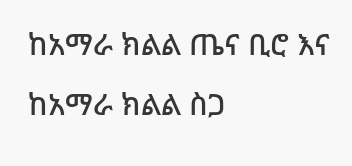ከአማራ ክልል ጤና ቢሮ እና ከአማራ ክልል ስጋ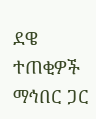ደዌ ተጠቂዎች ማኅበር ጋር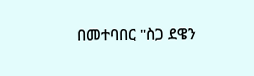በመተባበር "ስጋ ደዌን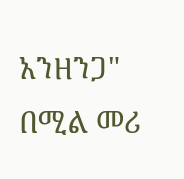አንዘንጋ" በሚል መሪ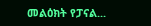መልዕክት የፓናል...